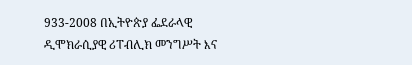933-2008 በኢትዮጵያ ፌደራላዊ ዲሞክራሲያዊ ሪፐብሊክ መንግሥት እና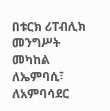በቱርክ ሪፐብሊክ መንግሥት መካከል ለኤምባሲ፣ ለአምባሳደር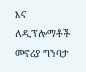እና ለዲፕሎማቶች መኖሪያ ግንባታ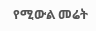የሚውል መሬት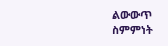ልውውጥ ስምምነት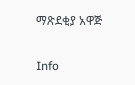ማጽደቂያ አዋጅ

Info